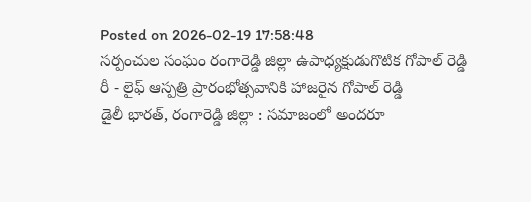Posted on 2026-02-19 17:58:48
సర్పంచుల సంఘం రంగారెడ్డి జిల్లా ఉపాధ్యక్షుడుగొటిక గోపాల్ రెడ్డి
రీ - లైఫ్ ఆస్పత్రి ప్రారంభోత్సవానికి హాజరైన గోపాల్ రెడ్డి
డైలీ భారత్, రంగారెడ్డి జిల్లా : సమాజంలో అందరూ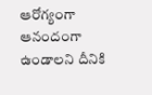ఆరోగ్యంగా ఆనందంగా ఉండాలని దీనికి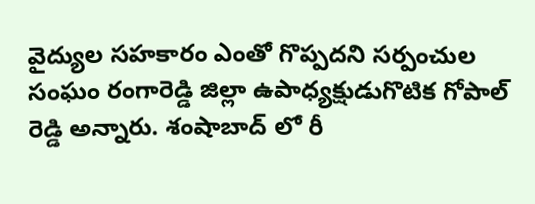వైద్యుల సహకారం ఎంతో గొప్పదని సర్పంచుల సంఘం రంగారెడ్డి జిల్లా ఉపాధ్యక్షుడుగొటిక గోపాల్ రెడ్డి అన్నారు. శంషాబాద్ లో రీ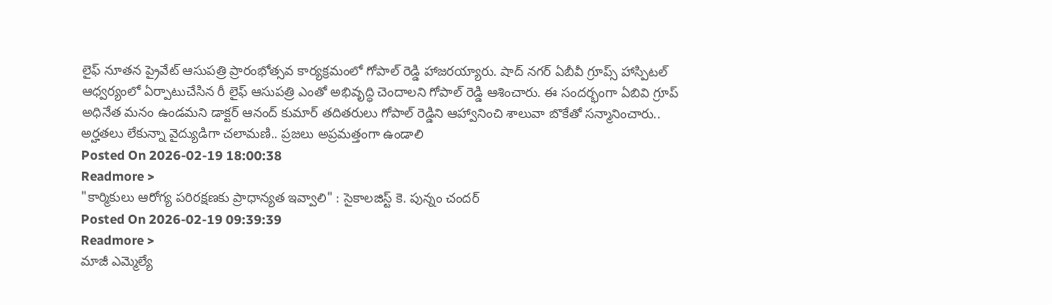లైఫ్ నూతన ప్రైవేట్ ఆసుపత్రి ప్రారంభోత్సవ కార్యక్రమంలో గోపాల్ రెడ్డి హాజరయ్యారు. షాద్ నగర్ ఏబీవీ గ్రూప్స్ హాస్పిటల్ ఆధ్వర్యంలో ఏర్పాటుచేసిన రీ లైఫ్ ఆసుపత్రి ఎంతో అభివృద్ధి చెందాలని గోపాల్ రెడ్డి ఆశించారు. ఈ సందర్భంగా ఏబివి గ్రూప్ అధినేత మనం ఉండమని డాక్టర్ ఆనంద్ కుమార్ తదితరులు గోపాల్ రెడ్డిని ఆహ్వానించి శాలువా బొకేతో సన్మానించారు..
అర్హతలు లేకున్నా వైద్యుడిగా చలామణి.. ప్రజలు అప్రమత్తంగా ఉండాలి
Posted On 2026-02-19 18:00:38
Readmore >
"కార్మికులు ఆరోగ్య పరిరక్షణకు ప్రాధాన్యత ఇవ్వాలి" : సైకాలజిస్ట్ కె. పున్నం చందర్
Posted On 2026-02-19 09:39:39
Readmore >
మాజీ ఎమ్మెల్యే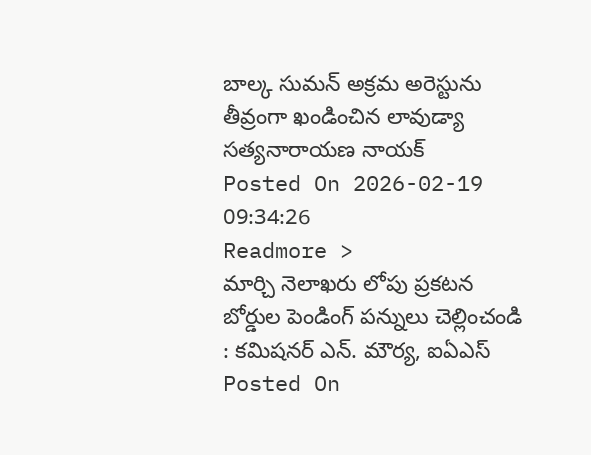బాల్క సుమన్ అక్రమ అరెస్టును తీవ్రంగా ఖండించిన లావుడ్యా సత్యనారాయణ నాయక్
Posted On 2026-02-19 09:34:26
Readmore >
మార్చి నెలాఖరు లోపు ప్రకటన బోర్డుల పెండింగ్ పన్నులు చెల్లించండి : కమిషనర్ ఎన్. మౌర్య, ఐఏఎస్
Posted On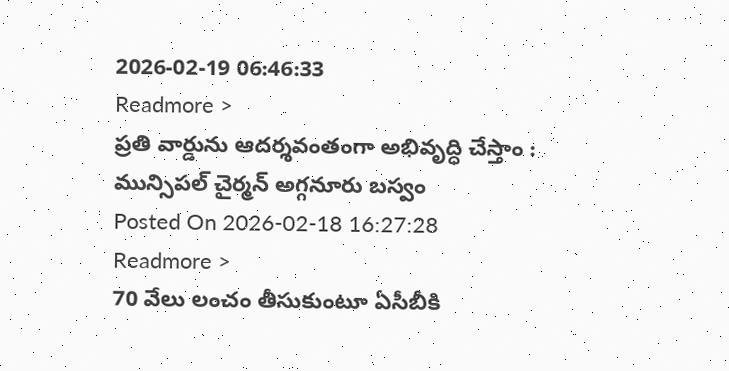2026-02-19 06:46:33
Readmore >
ప్రతి వార్డును ఆదర్శవంతంగా అభివృద్ధి చేస్తాం : మున్సిపల్ చైర్మన్ అగ్గనూరు బస్వం
Posted On 2026-02-18 16:27:28
Readmore >
70 వేలు లంచం తీసుకుంటూ ఏసీబీకి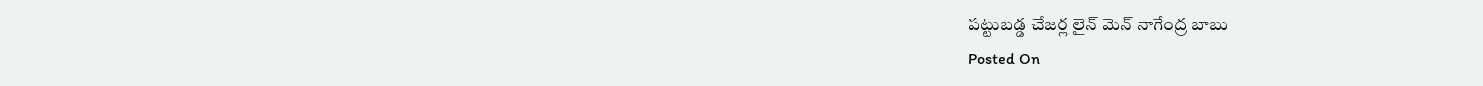పట్టుబడ్డ చేజర్ల లైన్ మెన్ నాగేంద్ర బాబు
Posted On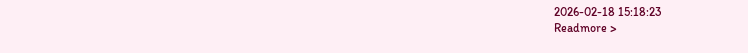2026-02-18 15:18:23
Readmore >